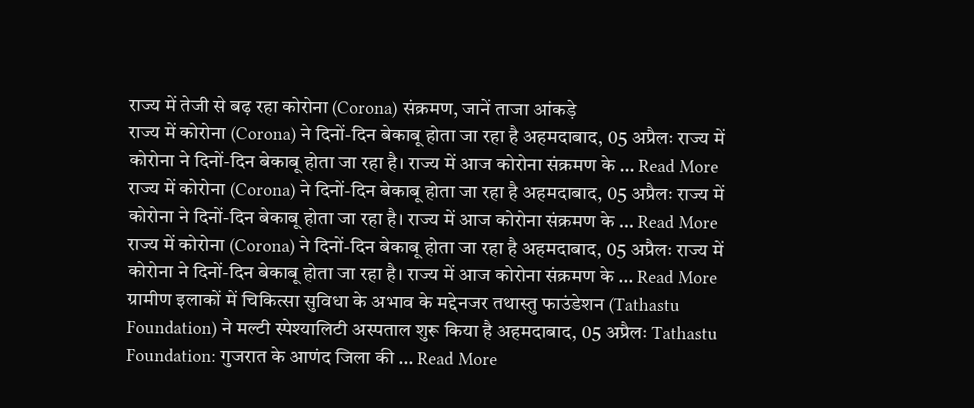राज्य में तेजी से बढ़ रहा कोरोना (Corona) संक्रमण, जानें ताजा आंकड़े
राज्य में कोरोना (Corona) ने दिनों-दिन बेकाबू होता जा रहा है अहमदाबाद, 05 अप्रैलः राज्य में कोरोना ने दिनों-दिन बेकाबू होता जा रहा है। राज्य में आज कोरोना संक्रमण के … Read More
राज्य में कोरोना (Corona) ने दिनों-दिन बेकाबू होता जा रहा है अहमदाबाद, 05 अप्रैलः राज्य में कोरोना ने दिनों-दिन बेकाबू होता जा रहा है। राज्य में आज कोरोना संक्रमण के … Read More
राज्य में कोरोना (Corona) ने दिनों-दिन बेकाबू होता जा रहा है अहमदाबाद, 05 अप्रैलः राज्य में कोरोना ने दिनों-दिन बेकाबू होता जा रहा है। राज्य में आज कोरोना संक्रमण के … Read More
ग्रामीण इलाकों में चिकित्सा सुविधा के अभाव के मद्देनजर तथास्तु फाउंडेशन (Tathastu Foundation) ने मल्टी स्पेश्यालिटी अस्पताल शुरू किया है अहमदाबाद, 05 अप्रैलः Tathastu Foundation: गुजरात के आणंद जिला की … Read More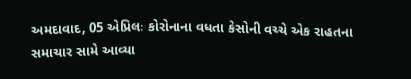અમદાવાદ, 05 એપ્રિલઃ કોરોનાના વધતા કેસોની વચ્ચે એક રાહતના સમાચાર સામે આવ્યા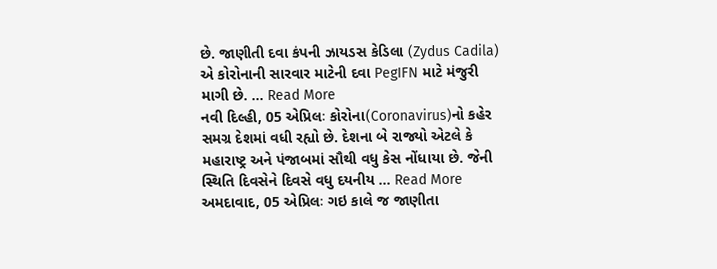છે. જાણીતી દવા કંપની ઝાયડસ કેડિલા (Zydus Cadila) એ કોરોનાની સારવાર માટેની દવા PegIFN માટે મંજુરી માગી છે. … Read More
નવી દિલ્હી, 05 એપ્રિલઃ કોરોના(Coronavirus)નો કહેર સમગ્ર દેશમાં વધી રહ્યો છે. દેશના બે રાજ્યો એટલે કે મહારાષ્ટ્ર અને પંજાબમાં સૌથી વધુ કેસ નોંધાયા છે. જેની સ્થિતિ દિવસેને દિવસે વધુ દયનીય … Read More
અમદાવાદ, 05 એપ્રિલઃ ગઇ કાલે જ જાણીતા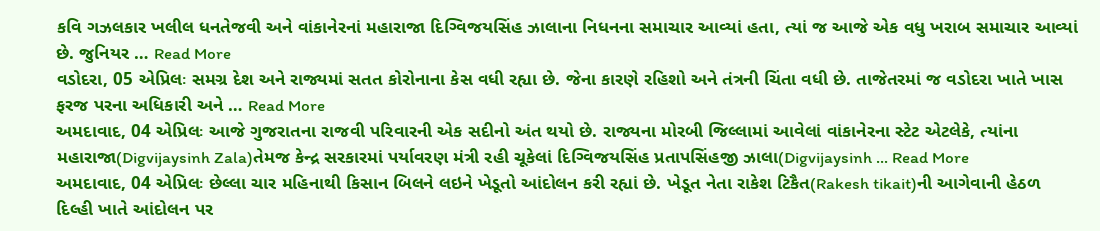કવિ ગઝલકાર ખલીલ ધનતેજવી અને વાંકાનેરનાં મહારાજા દિગ્વિજયસિંહ ઝાલાના નિધનના સમાચાર આવ્યાં હતા, ત્યાં જ આજે એક વધુ ખરાબ સમાચાર આવ્યાં છે. જુનિયર … Read More
વડોદરા, 05 એપ્રિલઃ સમગ્ર દેશ અને રાજ્યમાં સતત કોરોનાના કેસ વધી રહ્યા છે. જેના કારણે રહિશો અને તંત્રની ચિંતા વધી છે. તાજેતરમાં જ વડોદરા ખાતે ખાસ ફરજ પરના અધિકારી અને … Read More
અમદાવાદ, 04 એપ્રિલઃ આજે ગુજરાતના રાજવી પરિવારની એક સદીનો અંત થયો છે. રાજ્યના મોરબી જિલ્લામાં આવેલાં વાંકાનેરના સ્ટેટ એટલેકે, ત્યાંના મહારાજા(Digvijaysinh Zala)તેમજ કેન્દ્ર સરકારમાં પર્યાવરણ મંત્રી રહી ચૂકેલાં દિગ્વિજયસિંહ પ્રતાપસિંહજી ઝાલા(Digvijaysinh … Read More
અમદાવાદ, 04 એપ્રિલઃ છેલ્લા ચાર મહિનાથી કિસાન બિલને લઇને ખેડૂતો આંદોલન કરી રહ્યાં છે. ખેડૂત નેતા રાકેશ ટિકૈત(Rakesh tikait)ની આગેવાની હેઠળ દિલ્હી ખાતે આંદોલન પર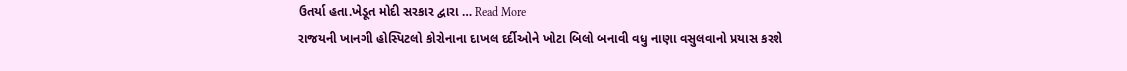ઉતર્યા હતા.ખેડૂત મોદી સરકાર દ્વારા … Read More
રાજયની ખાનગી હોસ્પિટલો કોરોનાના દાખલ દર્દીઓને ખોટા બિલો બનાવી વધુ નાણા વસુલવાનો પ્રયાસ કરશે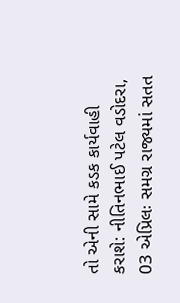તો એની સામે કડક કાર્યવાહી કરાશે: નીતિનભાઈ પટેલ વડોદરા, 03 એપ્રિલઃ સમગ્ર રાજ્યમાં સતત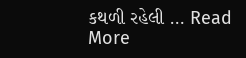કથળી રહેલી … Read More